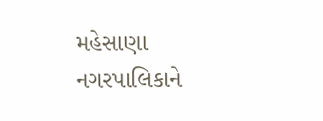મહેસાણા નગરપાલિકાને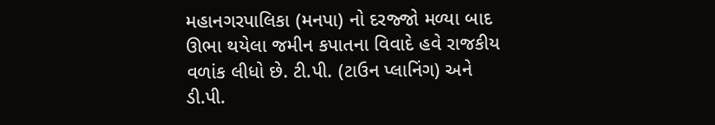મહાનગરપાલિકા (મનપા) નો દરજ્જો મળ્યા બાદ ઊભા થયેલા જમીન કપાતના વિવાદે હવે રાજકીય વળાંક લીધો છે. ટી.પી. (ટાઉન પ્લાનિંગ) અને ડી.પી.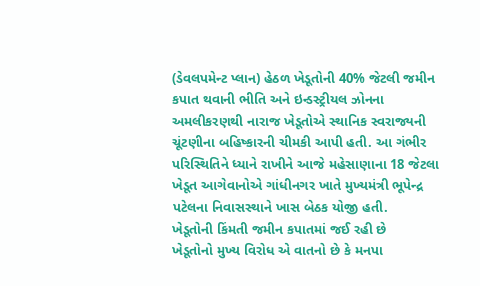(ડેવલપમેન્ટ પ્લાન) હેઠળ ખેડૂતોની 40% જેટલી જમીન કપાત થવાની ભીતિ અને ઇન્ડસ્ટ્રીયલ ઝોનના અમલીકરણથી નારાજ ખેડૂતોએ સ્થાનિક સ્વરાજ્યની ચૂંટણીના બહિષ્કારની ચીમકી આપી હતી. આ ગંભીર પરિસ્થિતિને ધ્યાને રાખીને આજે મહેસાણાના 18 જેટલા ખેડૂત આગેવાનોએ ગાંધીનગર ખાતે મુખ્યમંત્રી ભૂપેન્દ્ર પટેલના નિવાસસ્થાને ખાસ બેઠક યોજી હતી.
ખેડૂતોની કિંમતી જમીન કપાતમાં જઈ રહી છે
ખેડૂતોનો મુખ્ય વિરોધ એ વાતનો છે કે મનપા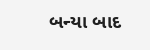બન્યા બાદ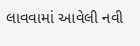લાવવામાં આવેલી નવી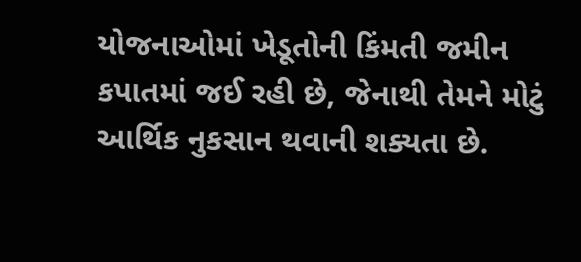યોજનાઓમાં ખેડૂતોની કિંમતી જમીન કપાતમાં જઈ રહી છે, જેનાથી તેમને મોટું આર્થિક નુકસાન થવાની શક્યતા છે.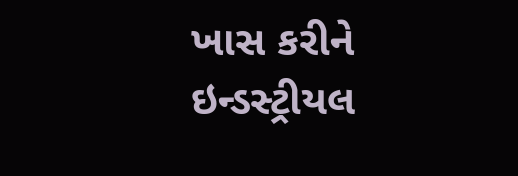ખાસ કરીને ઇન્ડસ્ટ્રીયલ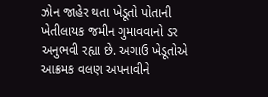ઝોન જાહેર થતા ખેડૂતો પોતાની ખેતીલાયક જમીન ગુમાવવાનો ડર અનુભવી રહ્યા છે. અગાઉ ખેડૂતોએ આક્રમક વલણ અપનાવીને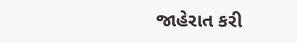જાહેરાત કરી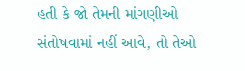હતી કે જો તેમની માંગણીઓ સંતોષવામાં નહીં આવે, તો તેઓ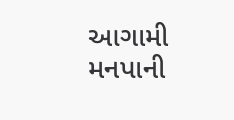આગામી મનપાની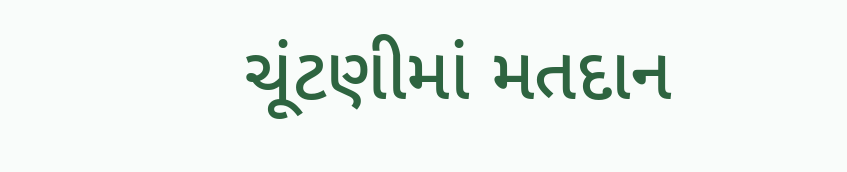ચૂંટણીમાં મતદાન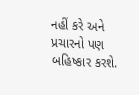નહીં કરે અને પ્રચારનો પણ બહિષ્કાર કરશે.